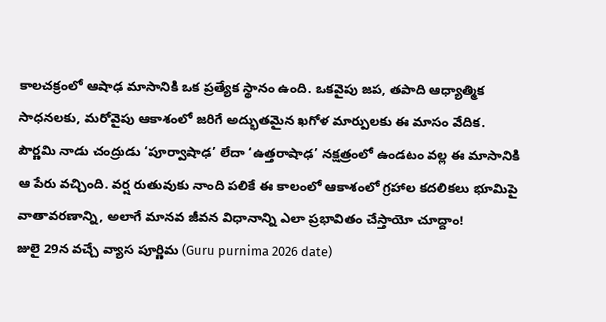కాలచక్రంలో ఆషాఢ మాసానికి ఒక ప్రత్యేక స్థానం ఉంది. ఒకవైపు జప, తపాది ఆధ్యాత్మిక సాధనలకు, మరోవైపు ఆకాశంలో జరిగే అద్భుతమైన ఖగోళ మార్పులకు ఈ మాసం వేదిక.
పౌర్ణమి నాడు చంద్రుడు ‘పూర్వాషాఢ’ లేదా ‘ఉత్తరాషాఢ’ నక్షత్రంలో ఉండటం వల్ల ఈ మాసానికి ఆ పేరు వచ్చింది. వర్ష రుతువుకు నాంది పలికే ఈ కాలంలో ఆకాశంలో గ్రహాల కదలికలు భూమిపై వాతావరణాన్ని, అలాగే మానవ జీవన విధానాన్ని ఎలా ప్రభావితం చేస్తాయో చూద్దాం!
జులై 29న వచ్చే వ్యాస పూర్ణిమ (Guru purnima 2026 date)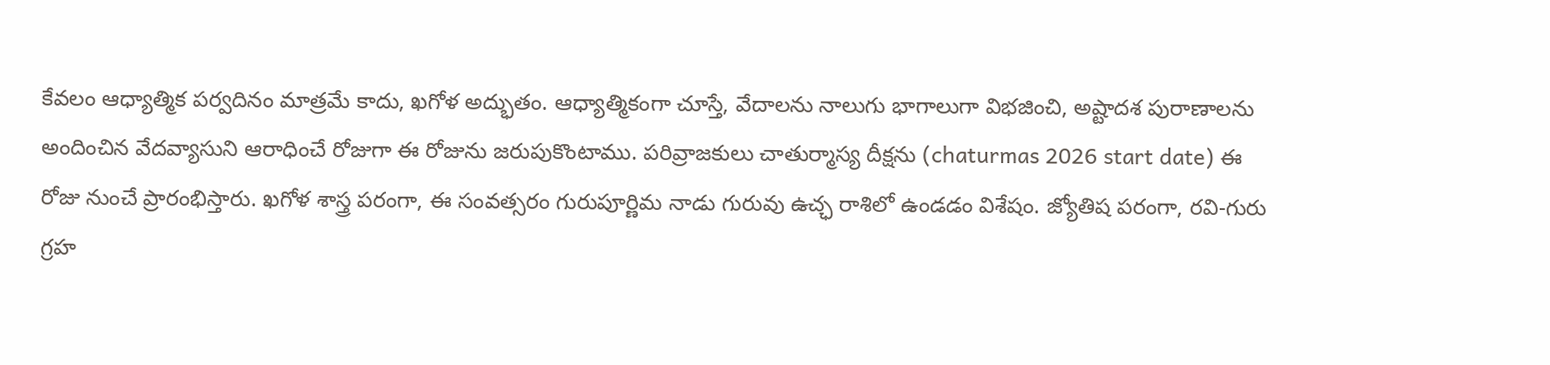కేవలం ఆధ్యాత్మిక పర్వదినం మాత్రమే కాదు, ఖగోళ అద్భుతం. ఆధ్యాత్మికంగా చూస్తే, వేదాలను నాలుగు భాగాలుగా విభజించి, అష్టాదశ పురాణాలను అందించిన వేదవ్యాసుని ఆరాధించే రోజుగా ఈ రోజును జరుపుకొంటాము. పరివ్రాజకులు చాతుర్మాస్య దీక్షను (chaturmas 2026 start date) ఈ రోజు నుంచే ప్రారంభిస్తారు. ఖగోళ శాస్త్ర పరంగా, ఈ సంవత్సరం గురుపూర్ణిమ నాడు గురువు ఉచ్ఛ రాశిలో ఉండడం విశేషం. జ్యోతిష పరంగా, రవి-గురు గ్రహ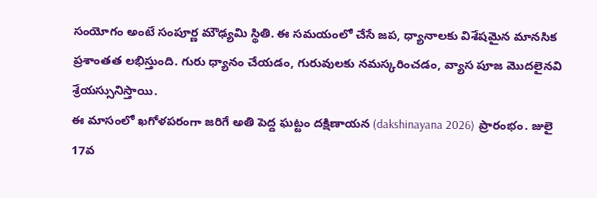సంయోగం అంటే సంపూర్ణ మౌఢ్యమి స్థితి. ఈ సమయంలో చేసే జప, ధ్యానాలకు విశేషమైన మానసిక ప్రశాంతత లభిస్తుంది. గురు ధ్యానం చేయడం, గురువులకు నమస్కరించడం, వ్యాస పూజ మొదలైనవి శ్రేయస్సునిస్తాయి.
ఈ మాసంలో ఖగోళపరంగా జరిగే అతి పెద్ద ఘట్టం దక్షిణాయన (dakshinayana 2026) ప్రారంభం. జులై 17వ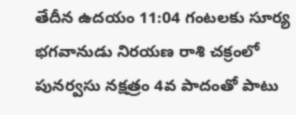తేదీన ఉదయం 11:04 గంటలకు సూర్య భగవానుడు నిరయణ రాశి చక్రంలో పునర్వసు నక్షత్రం 4వ పాదంతో పాటు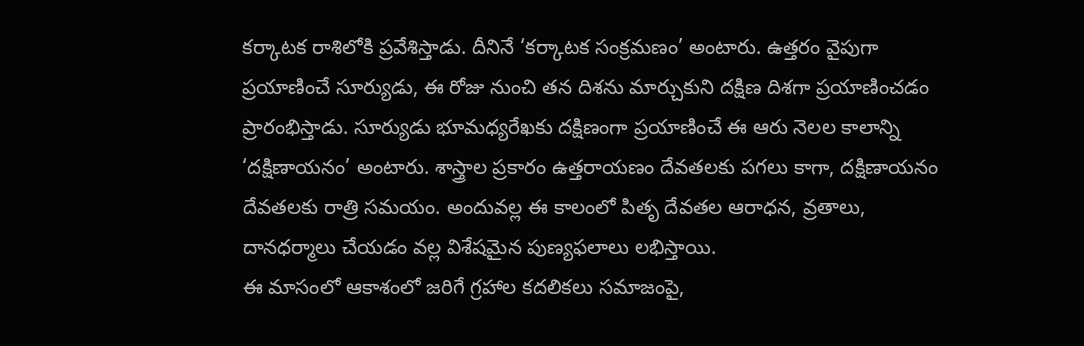కర్కాటక రాశిలోకి ప్రవేశిస్తాడు. దీనినే ‘కర్కాటక సంక్రమణం’ అంటారు. ఉత్తరం వైపుగా ప్రయాణించే సూర్యుడు, ఈ రోజు నుంచి తన దిశను మార్చుకుని దక్షిణ దిశగా ప్రయాణించడం ప్రారంభిస్తాడు. సూర్యుడు భూమధ్యరేఖకు దక్షిణంగా ప్రయాణించే ఈ ఆరు నెలల కాలాన్ని ‘దక్షిణాయనం’ అంటారు. శాస్త్రాల ప్రకారం ఉత్తరాయణం దేవతలకు పగలు కాగా, దక్షిణాయనం దేవతలకు రాత్రి సమయం. అందువల్ల ఈ కాలంలో పితృ దేవతల ఆరాధన, వ్రతాలు, దానధర్మాలు చేయడం వల్ల విశేషమైన పుణ్యఫలాలు లభిస్తాయి.
ఈ మాసంలో ఆకాశంలో జరిగే గ్రహాల కదలికలు సమాజంపై,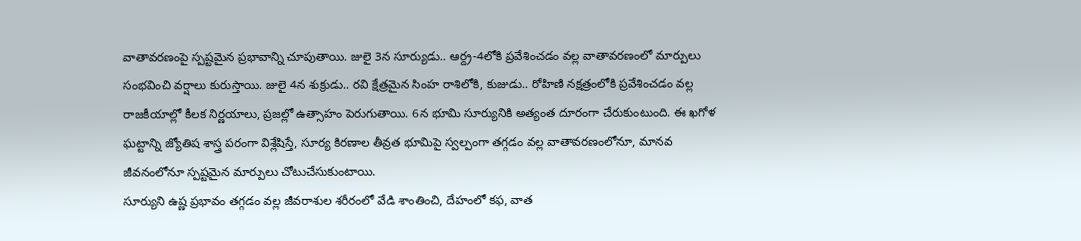వాతావరణంపై స్పష్టమైన ప్రభావాన్ని చూపుతాయి. జులై 3న సూర్యుడు.. ఆర్ద్ర-4లోకి ప్రవేశించడం వల్ల వాతావరణంలో మార్పులు సంభవించి వర్షాలు కురుస్తాయి. జులై 4న శుక్రుడు.. రవి క్షేత్రమైన సింహ రాశిలోకి, కుజుడు.. రోహిణి నక్షత్రంలోకి ప్రవేశించడం వల్ల రాజకీయాల్లో కీలక నిర్ణయాలు, ప్రజల్లో ఉత్సాహం పెరుగుతాయి. 6న భూమి సూర్యునికి అత్యంత దూరంగా చేరుకుంటుంది. ఈ ఖగోళ ఘట్టాన్ని జ్యోతిష శాస్త్ర పరంగా విశ్లేషిస్తే, సూర్య కిరణాల తీవ్రత భూమిపై స్వల్పంగా తగ్గడం వల్ల వాతావరణంలోనూ, మానవ జీవనంలోనూ స్పష్టమైన మార్పులు చోటుచేసుకుంటాయి.
సూర్యుని ఉష్ణ ప్రభావం తగ్గడం వల్ల జీవరాశుల శరీరంలో వేడి శాంతించి, దేహంలో కఫ, వాత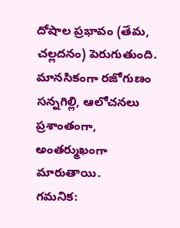దోషాల ప్రభావం (తేమ, చల్లదనం) పెరుగుతుంది. మానసికంగా రజోగుణం సన్నగిల్లి, ఆలోచనలు ప్రశాంతంగా, అంతర్ముఖంగా మారుతాయి.
గమనిక: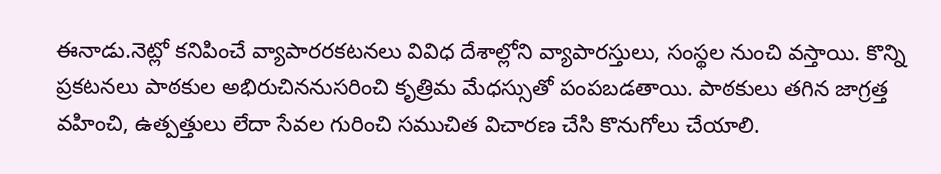ఈనాడు.నెట్లో కనిపించే వ్యాపారరకటనలు వివిధ దేశాల్లోని వ్యాపారస్తులు, సంస్థల నుంచి వస్తాయి. కొన్ని ప్రకటనలు పాఠకుల అభిరుచిననుసరించి కృత్రిమ మేధస్సుతో పంపబడతాయి. పాఠకులు తగిన జాగ్రత్త వహించి, ఉత్పత్తులు లేదా సేవల గురించి సముచిత విచారణ చేసి కొనుగోలు చేయాలి.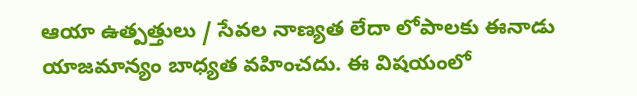ఆయా ఉత్పత్తులు / సేవల నాణ్యత లేదా లోపాలకు ఈనాడు యాజమాన్యం బాధ్యత వహించదు. ఈ విషయంలో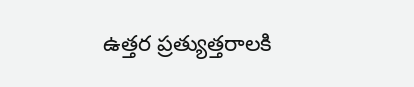ఉత్తర ప్రత్యుత్తరాలకి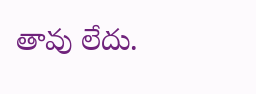తావు లేదు.